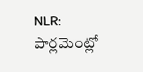NLR: పార్లమెంట్లో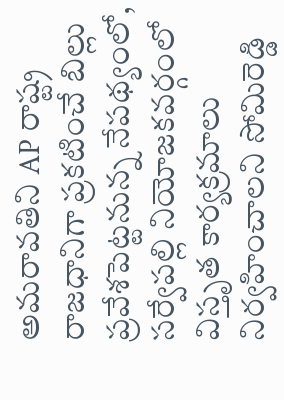అమరావతిని AP రాష్ట్ర రాజధానిగా ప్రకటించే బిల్లు ప్రవేశపెట్టనున్న నేపథ్యంలో, సర్వేపల్లి నియోజకవర్గంలో విస్తృత కార్యక్రమాలు నిర్వహించాలని సోమిరెడ్డి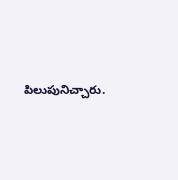పిలుపునిచ్చారు.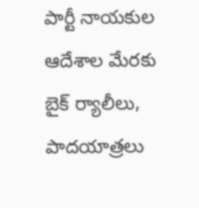పార్టీ నాయకుల ఆదేశాల మేరకు బైక్ ర్యాలీలు, పాదయాత్రలు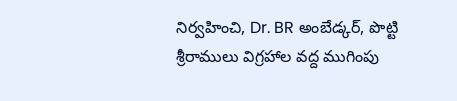నిర్వహించి, Dr. BR అంబేడ్కర్, పొట్టి శ్రీరాములు విగ్రహాల వద్ద ముగింపు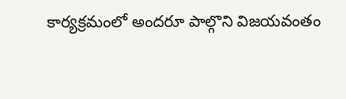కార్యక్రమంలో అందరూ పాల్గొని విజయవంతం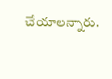చేయాలన్నారు.